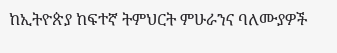ከኢትዮጵያ ከፍተኛ ትምህርት ምሁራንና ባለሙያዎች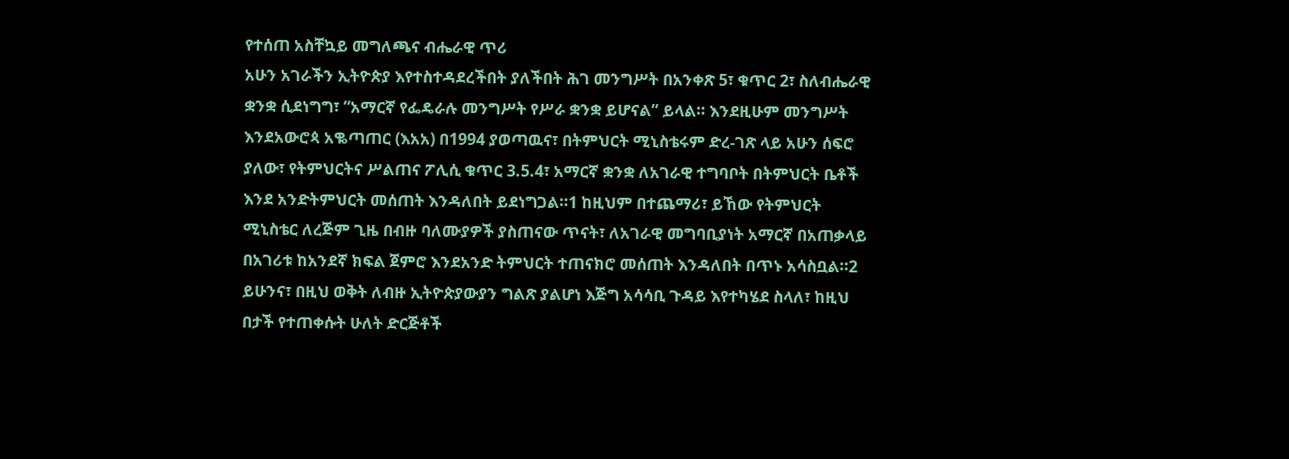የተሰጠ አስቸኳይ መግለጫና ብሔራዊ ጥሪ
አሁን አገራችን ኢትዮጵያ እየተስተዳደረችበት ያለችበት ሕገ መንግሥት በአንቀጽ 5፣ ቁጥር 2፣ ስለብሔራዊ ቋንቋ ሲደነግግ፣ “አማርኛ የፌዴራሉ መንግሥት የሥራ ቋንቋ ይሆናል” ይላል። እንደዚሁም መንግሥት እንደአውሮጳ አቈጣጠር (እአአ) በ1994 ያወጣዉና፣ በትምህርት ሚኒስቴሩም ድረ-ገጽ ላይ አሁን ሰፍሮ ያለው፣ የትምህርትና ሥልጠና ፖሊሲ ቁጥር 3.5.4፣ አማርኛ ቋንቋ ለአገራዊ ተግባቦት በትምህርት ቤቶች እንደ አንድትምህርት መሰጠት እንዳለበት ይደነግጋል።1 ከዚህም በተጨማሪ፣ ይኸው የትምህርት ሚኒስቴር ለረጅም ጊዜ በብዙ ባለሙያዎች ያስጠናው ጥናት፣ ለአገራዊ መግባቢያነት አማርኛ በአጠቃላይ በአገሪቱ ከአንደኛ ክፍል ጀምሮ እንደአንድ ትምህርት ተጠናክሮ መሰጠት እንዳለበት በጥኑ አሳስቧል።2
ይሁንና፣ በዚህ ወቅት ለብዙ ኢትዮጵያውያን ግልጽ ያልሆነ እጅግ አሳሳቢ ጉዳይ እየተካሄደ ስላለ፣ ከዚህ በታች የተጠቀሱት ሁለት ድርጅቶች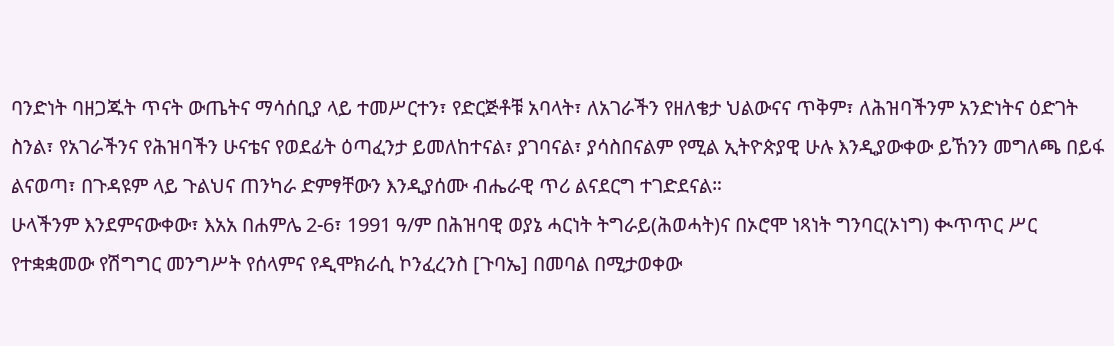ባንድነት ባዘጋጁት ጥናት ውጤትና ማሳሰቢያ ላይ ተመሥርተን፣ የድርጅቶቹ አባላት፣ ለአገራችን የዘለቄታ ህልውናና ጥቅም፣ ለሕዝባችንም አንድነትና ዕድገት ስንል፣ የአገራችንና የሕዝባችን ሁናቴና የወደፊት ዕጣፈንታ ይመለከተናል፣ ያገባናል፣ ያሳስበናልም የሚል ኢትዮጵያዊ ሁሉ እንዲያውቀው ይኸንን መግለጫ በይፋ ልናወጣ፣ በጉዳዩም ላይ ጉልህና ጠንካራ ድምፃቸውን እንዲያሰሙ ብሔራዊ ጥሪ ልናደርግ ተገድደናል።
ሁላችንም እንደምናውቀው፣ እአአ በሐምሌ 2-6፣ 1991 ዓ/ም በሕዝባዊ ወያኔ ሓርነት ትግራይ(ሕወሓት)ና በኦሮሞ ነጻነት ግንባር(ኦነግ) ቊጥጥር ሥር የተቋቋመው የሽግግር መንግሥት የሰላምና የዲሞክራሲ ኮንፈረንስ [ጉባኤ] በመባል በሚታወቀው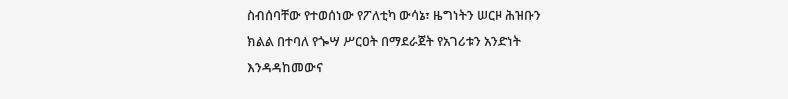ስብሰባቸው የተወሰነው የፖለቲካ ውሳኔ፣ ዜግነትን ሠርዞ ሕዝቡን ክልል በተባለ የጐሣ ሥርዐት በማደራጀት የአገሪቱን አንድነት እንዳዳከመውና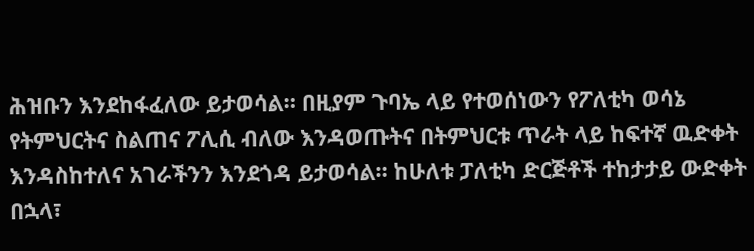ሕዝቡን እንደከፋፈለው ይታወሳል። በዚያም ጉባኤ ላይ የተወሰነውን የፖለቲካ ወሳኔ የትምህርትና ስልጠና ፖሊሲ ብለው እንዳወጡትና በትምህርቱ ጥራት ላይ ከፍተኛ ዉድቀት እንዳስከተለና አገራችንን እንደጎዳ ይታወሳል። ከሁለቱ ፓለቲካ ድርጅቶች ተከታታይ ውድቀት በኋላ፣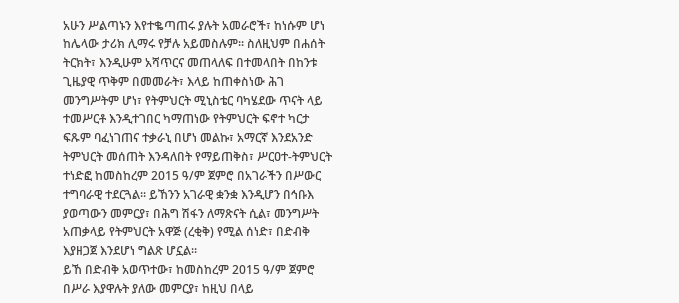አሁን ሥልጣኑን እየተቈጣጠሩ ያሉት አመራሮች፣ ከነሱም ሆነ ከሌላው ታሪክ ሊማሩ የቻሉ አይመስሉም። ስለዚህም በሐሰት ትርክት፣ እንዲሁም አሻጥርና መጠላለፍ በተመላበት በከንቱ ጊዜያዊ ጥቅም በመመራት፣ እላይ ከጠቀስነው ሕገ መንግሥትም ሆነ፣ የትምህርት ሚኒስቴር ባካሄደው ጥናት ላይ ተመሥርቶ እንዲተገበር ካማጠነው የትምህርት ፍኖተ ካርታ ፍጹም ባፈነገጠና ተቃራኒ በሆነ መልኩ፣ አማርኛ እንደአንድ ትምህርት መሰጠት እንዳለበት የማይጠቅስ፣ ሥርዐተ-ትምህርት ተነድፎ ከመስከረም 2015 ዓ/ም ጀምሮ በአገራችን በሥውር ተግባራዊ ተደርጓል። ይኸንን አገራዊ ቋንቋ እንዲሆን በኅቡእ ያወጣውን መምርያ፣ በሕግ ሽፋን ለማጽናት ሲል፣ መንግሥት አጠቃላይ የትምህርት አዋጅ (ረቂቅ) የሚል ሰነድ፣ በድብቅ እያዘጋጀ እንደሆነ ግልጽ ሆኗል።
ይኸ በድብቅ አወጥተው፣ ከመስከረም 2015 ዓ/ም ጀምሮ በሥራ እያዋሉት ያለው መምርያ፣ ከዚህ በላይ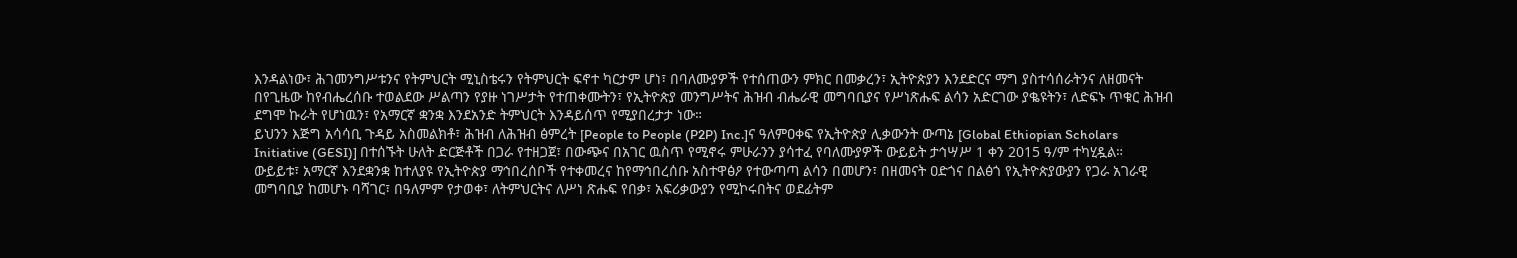እንዳልነው፣ ሕገመንግሥቱንና የትምህርት ሚኒስቴሩን የትምህርት ፍኖተ ካርታም ሆነ፣ በባለሙያዎች የተሰጠውን ምክር በመቃረን፣ ኢትዮጵያን እንደድርና ማግ ያስተሳሰራትንና ለዘመናት በየጊዜው ከየብሔረሰቡ ተወልደው ሥልጣን የያዙ ነገሥታት የተጠቀሙትን፣ የኢትዮጵያ መንግሥትና ሕዝብ ብሔራዊ መግባቢያና የሥነጽሑፍ ልሳን አድርገው ያቈዩትን፣ ለድፍኑ ጥቁር ሕዝብ ደግሞ ኩራት የሆነዉን፣ የአማርኛ ቋንቋ እንደአንድ ትምህርት እንዳይሰጥ የሚያበረታታ ነው።
ይህንን እጅግ አሳሳቢ ጉዳይ አስመልክቶ፣ ሕዝብ ለሕዝብ ፅምረት [People to People (P2P) Inc.]ና ዓለምዐቀፍ የኢትዮጵያ ሊቃውንት ውጣኔ [Global Ethiopian Scholars Initiative (GESI)] በተሰኙት ሁለት ድርጅቶች በጋራ የተዘጋጀ፣ በውጭና በአገር ዉስጥ የሚኖሩ ምሁራንን ያሳተፈ የባለሙያዎች ውይይት ታኅሣሥ 1 ቀን 2015 ዓ/ም ተካሂዷል።
ውይይቱ፣ አማርኛ እንደቋንቋ ከተለያዩ የኢትዮጵያ ማኅበረሰቦች የተቀመረና ከየማኅበረሰቡ አስተዋፅዖ የተውጣጣ ልሳን በመሆን፣ በዘመናት ዐድጎና በልፅጎ የኢትዮጵያውያን የጋራ አገራዊ መግባቢያ ከመሆኑ ባሻገር፣ በዓለምም የታወቀ፣ ለትምህርትና ለሥነ ጽሑፍ የበቃ፣ አፍሪቃውያን የሚኮሩበትና ወደፊትም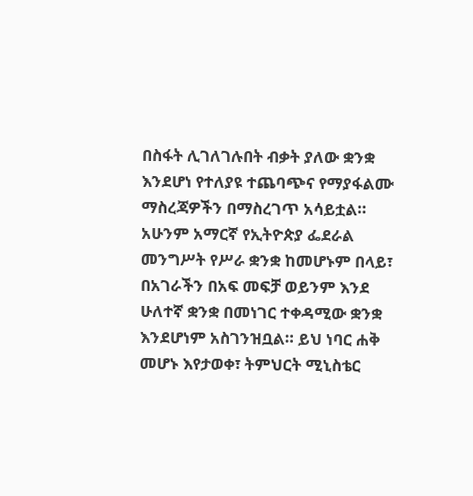በስፋት ሊገለገሉበት ብቃት ያለው ቋንቋ እንደሆነ የተለያዩ ተጨባጭና የማያፋልሙ ማስረጃዎችን በማስረገጥ አሳይቷል። አሁንም አማርኛ የኢትዮጵያ ፌደራል መንግሥት የሥራ ቋንቋ ከመሆኑም በላይ፣ በአገራችን በአፍ መፍቻ ወይንም እንደ ሁለተኛ ቋንቋ በመነገር ተቀዳሚው ቋንቋ እንደሆነም አስገንዝቧል። ይህ ነባር ሐቅ መሆኑ እየታወቀ፣ ትምህርት ሚኒስቴር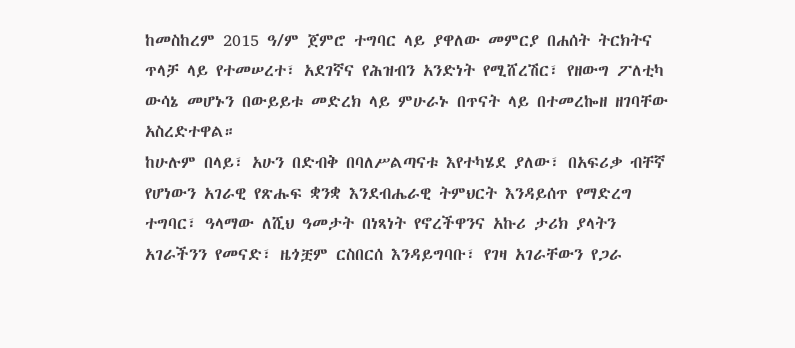ከመስከረም 2015 ዓ/ም ጀምሮ ተግባር ላይ ያዋለው መምርያ በሐሰት ትርክትና ጥላቻ ላይ የተመሠረተ፣ አደገኛና የሕዝብን አንድነት የሚሸረሽር፣ የዘውግ ፖለቲካ ውሳኔ መሆኑን በውይይቱ መድረክ ላይ ምሁራኑ በጥናት ላይ በተመረኰዘ ዘገባቸው አስረድተዋል።
ከሁሉም በላይ፣ አሁን በድብቅ በባለሥልጣናቱ እየተካሄደ ያለው፣ በአፍሪቃ ብቸኛ የሆነውን አገራዊ የጽሑፍ ቋንቋ እንደብሔራዊ ትምህርት እንዳይሰጥ የማድረግ ተግባር፣ ዓላማው ለሺህ ዓመታት በነጻነት የኖረችዋንና አኩሪ ታሪክ ያላትን አገራችንን የመናድ፣ ዜጎቿም ርስበርሰ እንዳይግባቡ፣ የገዛ አገራቸውን የጋራ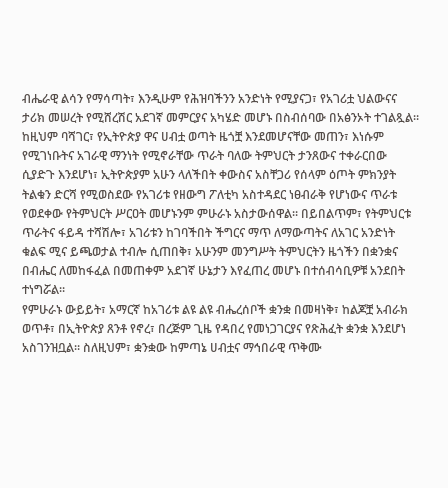ብሔራዊ ልሳን የማሳጣት፣ እንዲሁም የሕዝባችንን አንድነት የሚያናጋ፣ የአገሪቷ ህልውናና ታሪክ መሠረት የሚሸረሽር አደገኛ መምርያና አካሄድ መሆኑ በስብሰባው በአፅንኦት ተገልጿል።
ከዚህም ባሻገር፣ የኢትዮጵያ ዋና ሀብቷ ወጣት ዜጎቿ እንደመሆናቸው መጠን፣ እነሱም የሚገነቡትና አገራዊ ማንነት የሚኖራቸው ጥራት ባለው ትምህርት ታንጸውና ተቀራርበው ሲያድጉ እንደሆነ፣ ኢትዮጵያም አሁን ላለችበት ቀውስና አስቸጋሪ የሰላም ዕጦት ምክንያት ትልቁን ድርሻ የሚወስደው የአገሪቱ የዘውግ ፖለቲካ አስተዳደር ነፀብራቅ የሆነውና ጥራቱ የወደቀው የትምህርት ሥርዐት መሆኑንም ምሁራኑ አስታውሰዋል። በይበልጥም፣ የትምህርቱ ጥራትና ፋይዳ ተሻሽሎ፣ አገሪቱን ከገባችበት ችግርና ማጥ ለማውጣትና ለአገር አንድነት ቁልፍ ሚና ይጫወታል ተብሎ ሲጠበቅ፣ አሁንም መንግሥት ትምህርትን ዜጎችን በቋንቋና በብሔር ለመከፋፈል በመጠቀም አደገኛ ሁኔታን እየፈጠረ መሆኑ በተሰብሳቢዎቹ አንደበት ተነግሯል።
የምሁራኑ ውይይት፣ አማርኛ ከአገሪቱ ልዩ ልዩ ብሔረሰቦች ቋንቋ በመዛነቅ፣ ከልጆቿ አብራክ ወጥቶ፣ በኢትዮጵያ ጸንቶ የኖረ፣ በረጅም ጊዜ የዳበረ የመነጋገርያና የጽሕፈት ቋንቋ እንደሆነ አስገንዝቧል። ስለዚህም፣ ቋንቋው ከምጣኔ ሀብቷና ማኅበራዊ ጥቅሙ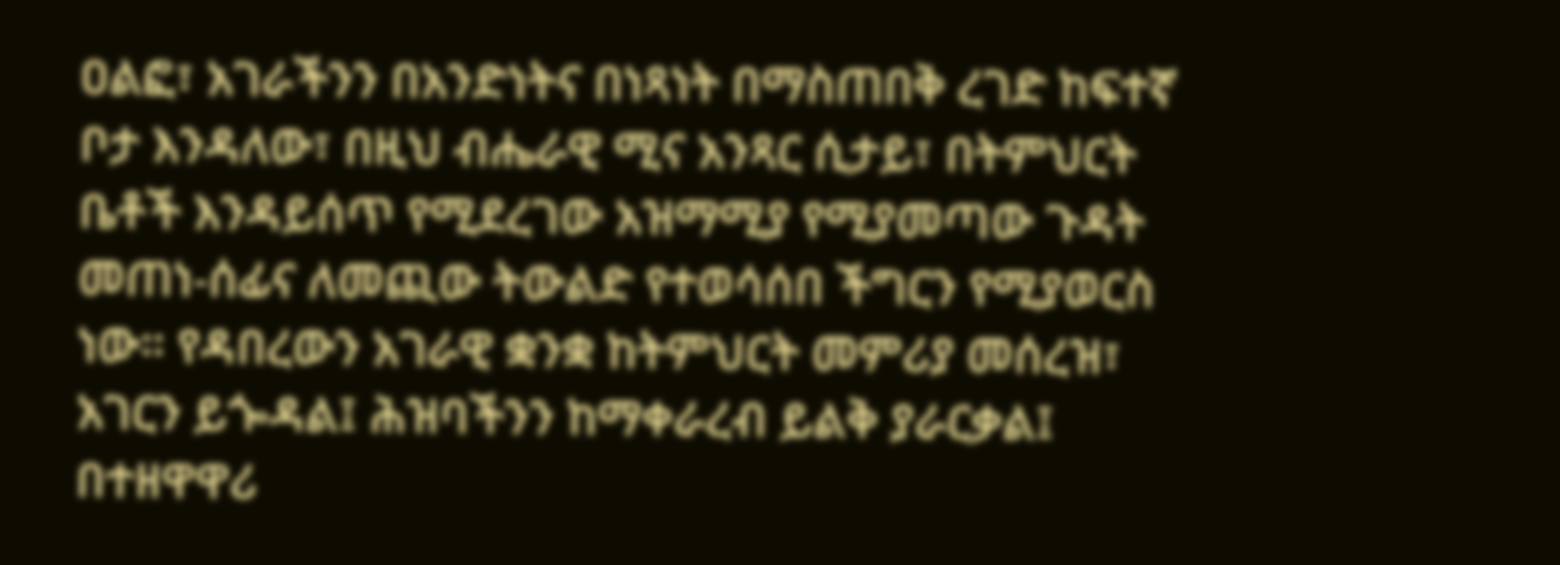ዐልፎ፣ አገራችንን በአንድነትና በነጻነት በማስጠበቅ ረገድ ከፍተኛ ቦታ እንዳለው፣ በዚህ ብሔራዊ ሚና አንጻር ሲታይ፣ በትምህርት ቤቶች እንዳይሰጥ የሚደረገው አዝማሚያ የሚያመጣው ጉዳት መጠነ-ሰፊና ለመጪው ትውልድ የተወሳሰበ ችግርን የሚያወርስ ነው። የዳበረውን አገራዊ ቋንቋ ከትምህርት መምሪያ መሰረዝ፣ አገርን ይጐዳል፤ ሕዝባችንን ከማቀራረብ ይልቅ ያራርቃል፤ በተዘዋዋሪ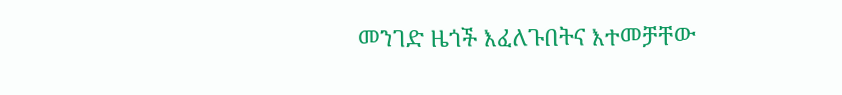መንገድ ዜጎች እፈለጉበትና እተመቻቸው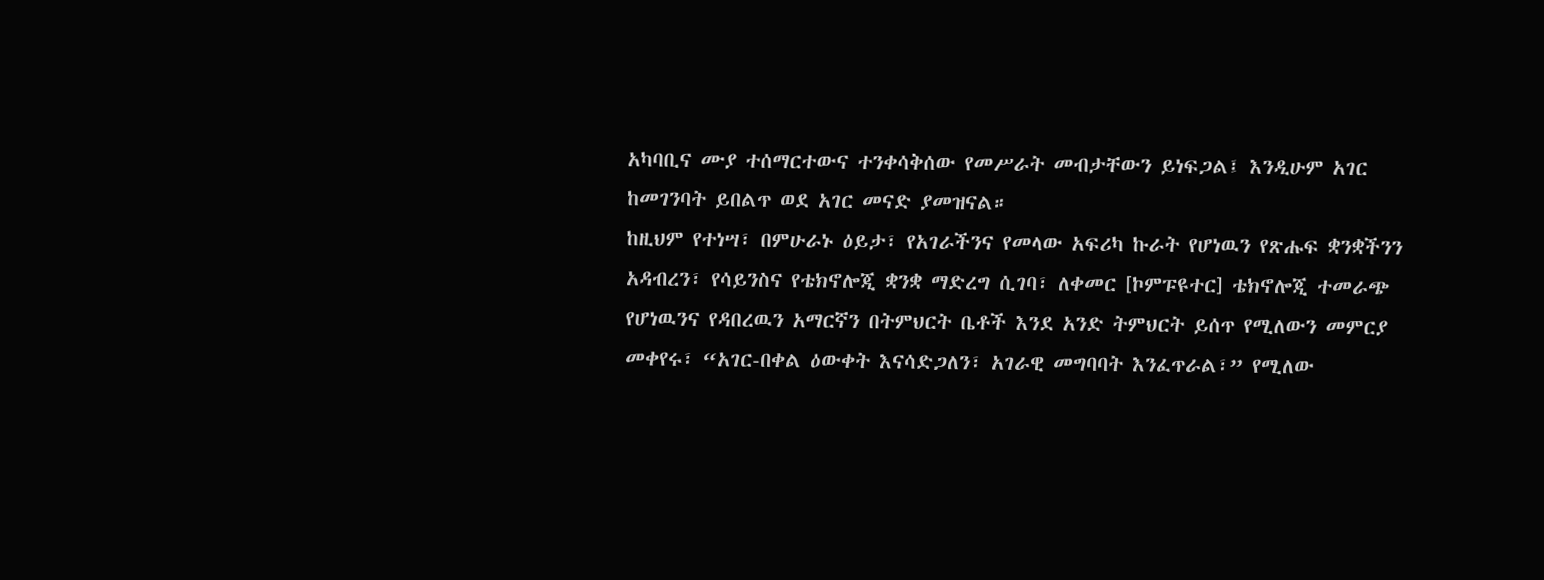አካባቢና ሙያ ተሰማርተውና ተንቀሳቅሰው የመሥራት መብታቸውን ይነፍጋል፤ እንዲሁም አገር ከመገንባት ይበልጥ ወደ አገር መናድ ያመዝናል።
ከዚህም የተነሣ፣ በምሁራኑ ዕይታ፣ የአገራችንና የመላው አፍሪካ ኩራት የሆነዉን የጽሑፍ ቋንቋችንን አዳብረን፣ የሳይንስና የቴክኖሎጂ ቋንቋ ማድረግ ሲገባ፣ ለቀመር [ኮምፑዩተር] ቴክኖሎጂ ተመራጭ የሆነዉንና የዳበረዉን አማርኛን በትምህርት ቤቶች እንደ አንድ ትምህርት ይሰጥ የሚለውን መምርያ መቀየሩ፣ “አገር-በቀል ዕውቀት እናሳድጋለን፣ አገራዊ መግባባት እንፈጥራል፣” የሚለው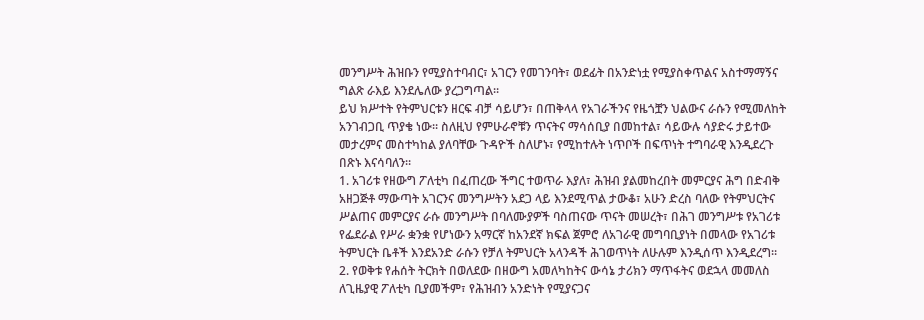መንግሥት ሕዝቡን የሚያስተባብር፣ አገርን የመገንባት፣ ወደፊት በአንድነቷ የሚያስቀጥልና አስተማማኝና ግልጽ ራእይ እንደሌለው ያረጋግጣል።
ይህ ክሥተት የትምህርቱን ዘርፍ ብቻ ሳይሆን፣ በጠቅላላ የአገራችንና የዜጎቿን ህልውና ራሱን የሚመለከት አንገብጋቢ ጥያቄ ነው። ስለዚህ የምሁራኖቹን ጥናትና ማሳሰቢያ በመከተል፣ ሳይውሉ ሳያድሩ ታይተው መታረምና መስተካከል ያለባቸው ጉዳዮች ስለሆኑ፣ የሚከተሉት ነጥቦች በፍጥነት ተግባራዊ እንዲደረጉ በጽኑ እናሳባለን።
1. አገሪቱ የዘውግ ፖለቲካ በፈጠረው ችግር ተወጥራ እያለ፣ ሕዝብ ያልመከረበት መምርያና ሕግ በድብቅ አዘጋጅቶ ማውጣት አገርንና መንግሥትን አደጋ ላይ እንደሚጥል ታውቆ፣ አሁን ድረስ ባለው የትምህርትና ሥልጠና መምርያና ራሱ መንግሥት በባለሙያዎች ባስጠናው ጥናት መሠረት፣ በሕገ መንግሥቱ የአገሪቱ የፌደራል የሥራ ቋንቋ የሆነውን አማርኛ ከአንደኛ ክፍል ጀምሮ ለአገራዊ መግባቢያነት በመላው የአገሪቱ ትምህርት ቤቶች እንደአንድ ራሱን የቻለ ትምህርት አላንዳች ሕገወጥነት ለሁሉም እንዲሰጥ እንዲደረግ።
2. የወቅቱ የሐሰት ትርክት በወለደው በዘውግ አመለካከትና ውሳኔ ታሪክን ማጥፋትና ወደኋላ መመለስ ለጊዜያዊ ፖለቲካ ቢያመችም፣ የሕዝብን አንድነት የሚያናጋና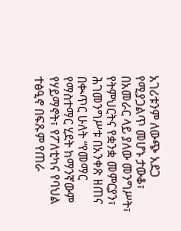አገሪቱንም ለውጭ አደጋ የሚያጋልጥ መሆኑ ታውቆ፣ በአመራር ላይ ያለው መንግሥት፣ የትምህርትና የቋንቋ መምርያን፣ ሕገመንግሥቱ በአንቀጽ ዘጠና በቊጥር ሁለት “የመማር የማስተማር ሂደት ከማንኛውም የሃይማኖት፣ የፖለቲካና የባህል ተፅዒኖ በፍጹም የጠራ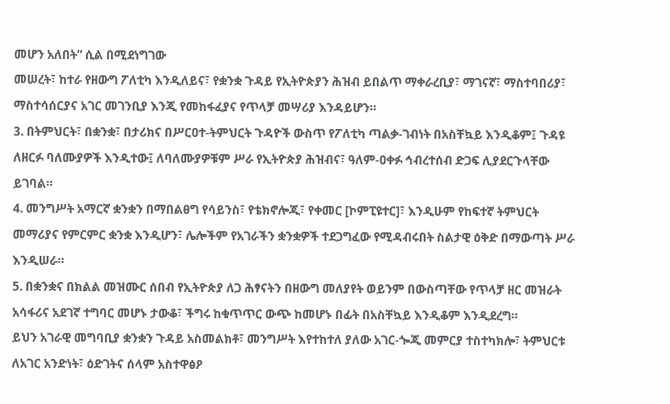መሆን አለበት” ሲል በሚደነግገው
መሠረት፣ ከተራ የዘውግ ፖለቲካ እንዲለይና፣ የቋንቋ ጉዳይ የኢትዮጵያን ሕዝብ ይበልጥ ማቀራረቢያ፣ ማገናኛ፣ ማስተባበሪያ፣ ማስተሳሰርያና አገር መገንቢያ እንጂ የመከፋፈያና የጥላቻ መሣሪያ እንዳይሆን።
3. በትምህርት፣ በቋንቋ፣ በታሪክና በሥርዐተ-ትምህርት ጉዳዮች ውስጥ የፖለቲካ ጣልቃ-ገብነት በአስቸኳይ እንዲቆም፤ ጉዳዩ ለዘርፉ ባለሙያዎች እንዲተው፤ ለባለሙያዎቹም ሥራ የኢትዮጵያ ሕዝብና፣ ዓለም-ዐቀፉ ኅብረተሰብ ድጋፍ ሊያደርጉላቸው ይገባል።
4. መንግሥት አማርኛ ቋንቋን በማበልፀግ የሳይንስ፣ የቴክኖሎጂ፣ የቀመር [ኮምፒዩተር]፣ እንዲሁም የከፍተኛ ትምህርት መማሪያና የምርምር ቋንቋ እንዲሆን፣ ሌሎችም የአገራችን ቋንቋዎች ተደጋግፈው የሚዳብሩበት ስልታዊ ዕቅድ በማውጣት ሥራ እንዲሠራ።
5. በቋንቋና በክልል መዝሙር ሰበብ የኢትዮጵያ ለጋ ሕፃናትን በዘውግ መለያየት ወይንም በውስጣቸው የጥላቻ ዘር መዝራት አሳፋሪና አደገኛ ተግባር መሆኑ ታውቆ፣ ችግሩ ከቁጥጥር ውጭ ከመሆኑ በፊት በአስቸኳይ እንዲቆም እንዲደረግ።
ይህን አገራዊ መግባቢያ ቋንቋን ጉዳይ አስመልክቶ፣ መንግሥት እየተከተለ ያለው አገር-ጐጂ መምርያ ተስተካክሎ፣ ትምህርቱ ለአገር አንድነት፣ ዕድገትና ሰላም አስተዋፅዖ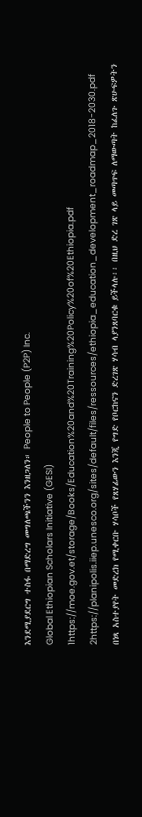እንደሚያደርግ ተስፋ በማድረግ መግለጫችንን እንዘጋለን። People to People (P2P) Inc.
Global Ethiopian Scholars Initiative (GESI)
1https://moe.gov.et/storage/Books/Education%20and%20Training%20Policy%20of%20Ethiopia.pdf
2https://planipolis.iiep.unesco.org/sites/default/files/ressources/ethiopia_education_development_roadmap_2018-2030.pdf
በነጻ አስተያየት መድረክ የሚቀርቡ ሃሳቦች የጸሃፊውን እንጂ የግድ የቦርከናን ድረገጽ ሃሳብ ላያንጸባርቁ ይችላሉ፡፡ በዚህ ድረ ገጽ ላይ መጣጥፍ ለማውጣት ከፈለጉ ጽሁፍዎትን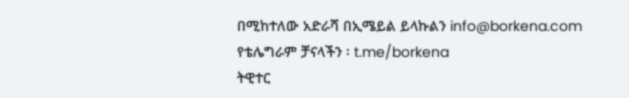በሚከተለው አድራሻ በኢሜይል ይላኩልን info@borkena.com
የቴሌግራም ቻናላችን ፡ t.me/borkena
ትዊተር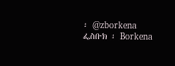፡ @zborkena
ፌስቡክ ፡ Borkena